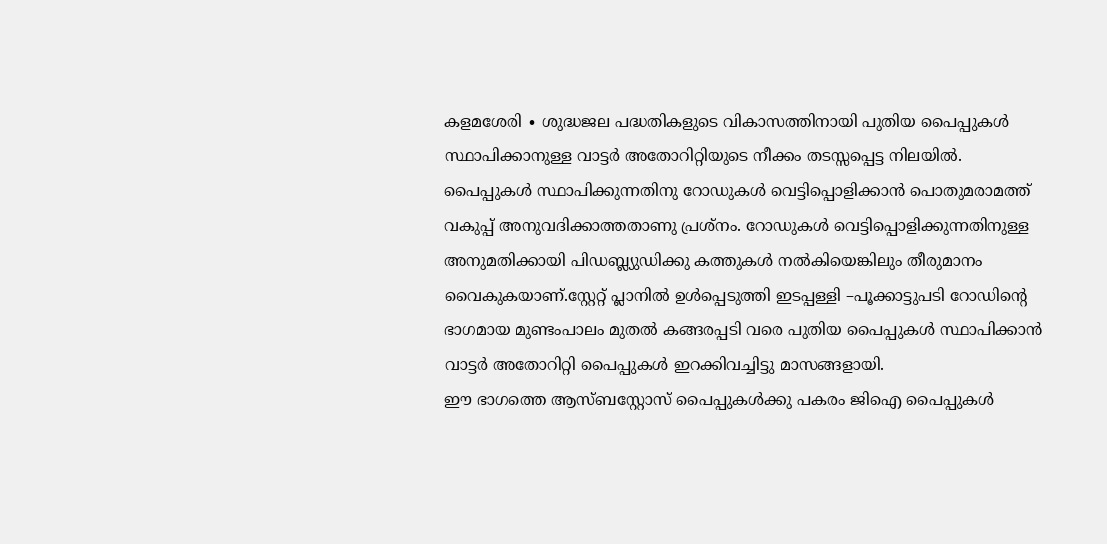കളമശേരി ∙ ശുദ്ധജല പദ്ധതികളുടെ വികാസത്തിനായി പുതിയ പൈപ്പുകൾ സ്ഥാപിക്കാനുള്ള വാട്ടർ അതോറിറ്റിയുടെ നീക്കം തടസ്സപ്പെട്ട നിലയിൽ.
പൈപ്പുകൾ സ്ഥാപിക്കുന്നതിനു റോഡുകൾ വെട്ടിപ്പൊളിക്കാൻ പൊതുമരാമത്ത് വകുപ്പ് അനുവദിക്കാത്തതാണു പ്രശ്നം. റോഡുകൾ വെട്ടിപ്പൊളിക്കുന്നതിനുള്ള അനുമതിക്കായി പിഡബ്ല്യുഡിക്കു കത്തുകൾ നൽകിയെങ്കിലും തീരുമാനം വൈകുകയാണ്.സ്റ്റേറ്റ് പ്ലാനിൽ ഉൾപ്പെടുത്തി ഇടപ്പള്ളി –പൂക്കാട്ടുപടി റോഡിന്റെ ഭാഗമായ മുണ്ടംപാലം മുതൽ കങ്ങരപ്പടി വരെ പുതിയ പൈപ്പുകൾ സ്ഥാപിക്കാൻ വാട്ടർ അതോറിറ്റി പൈപ്പുകൾ ഇറക്കിവച്ചിട്ടു മാസങ്ങളായി.
ഈ ഭാഗത്തെ ആസ്ബസ്റ്റോസ് പൈപ്പുകൾക്കു പകരം ജിഐ പൈപ്പുകൾ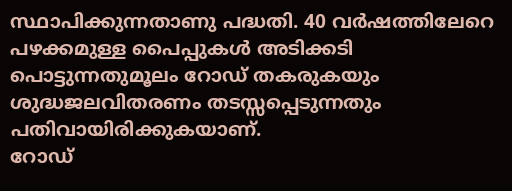സ്ഥാപിക്കുന്നതാണു പദ്ധതി. 40 വർഷത്തിലേറെ പഴക്കമുള്ള പൈപ്പുകൾ അടിക്കടി പൊട്ടുന്നതുമൂലം റോഡ് തകരുകയും ശുദ്ധജലവിതരണം തടസ്സപ്പെടുന്നതും പതിവായിരിക്കുകയാണ്.
റോഡ്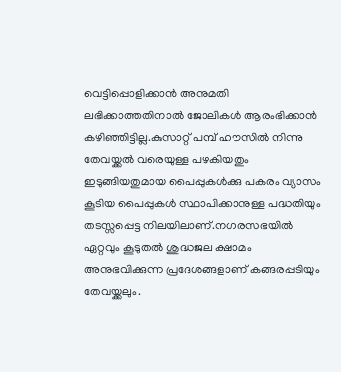വെട്ടിപ്പൊളിക്കാൻ അനുമതി ലഭിക്കാത്തതിനാൽ ജോലികൾ ആരംഭിക്കാൻ കഴിഞ്ഞിട്ടില്ല.കുസാറ്റ് പമ്പ് ഹൗസിൽ നിന്നു തേവയ്ക്കൽ വരെയുള്ള പഴകിയതും ഇടുങ്ങിയതുമായ പൈപ്പുകൾക്കു പകരം വ്യാസം കൂടിയ പൈപ്പുകൾ സ്ഥാപിക്കാനുള്ള പദ്ധതിയും തടസ്സപ്പെട്ട നിലയിലാണ്.നഗരസഭയിൽ ഏറ്റവും കൂടുതൽ ശുദ്ധജല ക്ഷാമം അനുഭവിക്കുന്ന പ്രദേശങ്ങളാണ് കങ്ങരപ്പടിയും തേവയ്ക്കലും.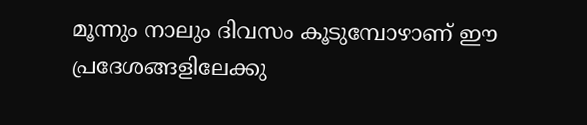മൂന്നും നാലും ദിവസം കൂടുമ്പോഴാണ് ഈ പ്രദേശങ്ങളിലേക്കു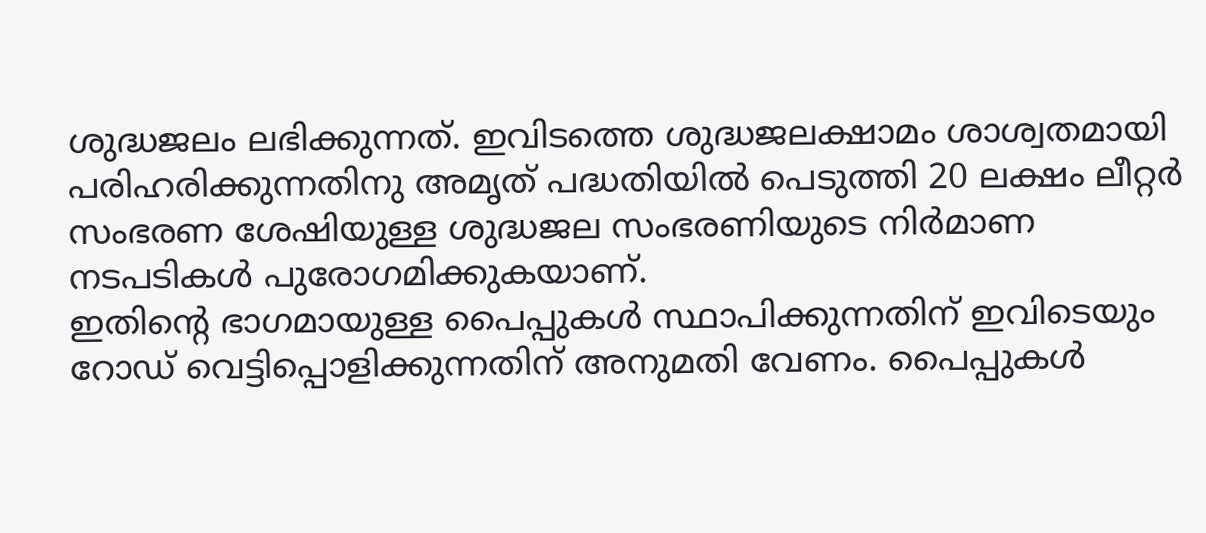ശുദ്ധജലം ലഭിക്കുന്നത്. ഇവിടത്തെ ശുദ്ധജലക്ഷാമം ശാശ്വതമായി പരിഹരിക്കുന്നതിനു അമൃത് പദ്ധതിയിൽ പെടുത്തി 20 ലക്ഷം ലീറ്റർ സംഭരണ ശേഷിയുള്ള ശുദ്ധജല സംഭരണിയുടെ നിർമാണ നടപടികൾ പുരോഗമിക്കുകയാണ്.
ഇതിന്റെ ഭാഗമായുള്ള പൈപ്പുകൾ സ്ഥാപിക്കുന്നതിന് ഇവിടെയും റോഡ് വെട്ടിപ്പൊളിക്കുന്നതിന് അനുമതി വേണം. പൈപ്പുകൾ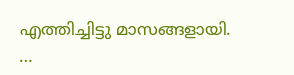എത്തിച്ചിട്ടു മാസങ്ങളായി.
…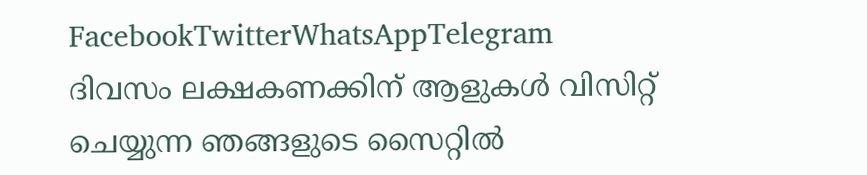FacebookTwitterWhatsAppTelegram
ദിവസം ലക്ഷകണക്കിന് ആളുകൾ വിസിറ്റ് ചെയ്യുന്ന ഞങ്ങളുടെ സൈറ്റിൽ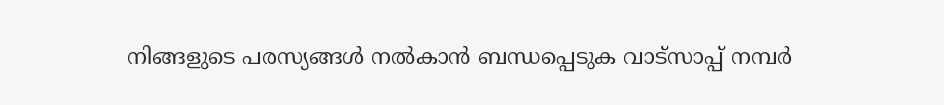നിങ്ങളുടെ പരസ്യങ്ങൾ നൽകാൻ ബന്ധപ്പെടുക വാട്സാപ്പ് നമ്പർ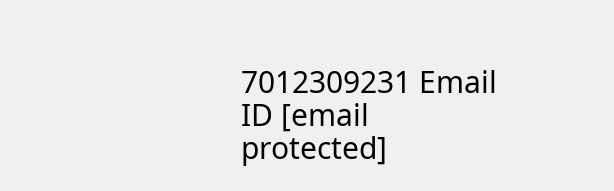7012309231 Email ID [email protected]